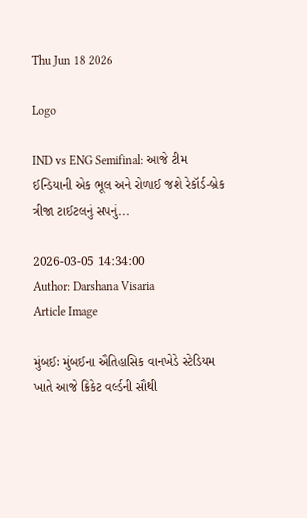Thu Jun 18 2026

Logo

IND vs ENG Semifinal: આજે ટીમ ઈન્ડિયાની એક ભૂલ અને રોળાઈ જશે રેકૉર્ડ-બ્રેક ત્રીજા ટાઈટલનું સપનું...

2026-03-05 14:34:00
Author: Darshana Visaria
Article Image

મુંબઈઃ મુંબઈના ઐતિહાસિક વાનખેડે સ્ટેડિયમ ખાતે આજે ક્રિકેટ વર્લ્ડની સૌથી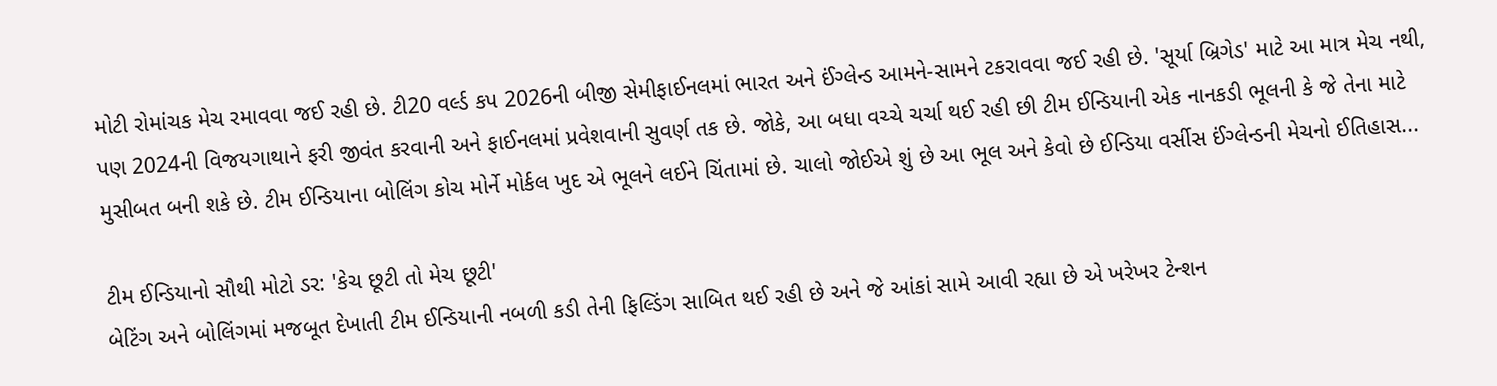મોટી રોમાંચક મેચ રમાવવા જઈ રહી છે. ટી20 વર્લ્ડ કપ 2026ની બીજી સેમીફાઈનલમાં ભારત અને ઈંગ્લેન્ડ આમને-સામને ટકરાવવા જઈ રહી છે. 'સૂર્યા બ્રિગેડ' માટે આ માત્ર મેચ નથી, પણ 2024ની વિજયગાથાને ફરી જીવંત કરવાની અને ફાઈનલમાં પ્રવેશવાની સુવર્ણ તક છે. જોકે, આ બધા વચ્ચે ચર્ચા થઈ રહી છી ટીમ ઈન્ડિયાની એક નાનકડી ભૂલની કે જે તેના માટે મુસીબત બની શકે છે. ટીમ ઈન્ડિયાના બોલિંગ કોચ મોર્ને મોર્કલ ખુદ એ ભૂલને લઈને ચિંતામાં છે. ચાલો જોઈએ શું છે આ ભૂલ અને કેવો છે ઈન્ડિયા વર્સીસ ઈંગ્લેન્ડની મેચનો ઈતિહાસ...

ટીમ ઈન્ડિયાનો સૌથી મોટો ડર: 'કેચ છૂટી તો મેચ છૂટી'
બેટિંગ અને બોલિંગમાં મજબૂત દેખાતી ટીમ ઈન્ડિયાની નબળી કડી તેની ફિલ્ડિંગ સાબિત થઈ રહી છે અને જે આંકાં સામે આવી રહ્યા છે એ ખરેખર ટેન્શન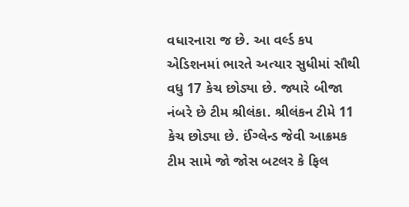વધારનારા જ છે. આ વર્લ્ડ કપ એડિશનમાં ભારતે અત્યાર સુધીમાં સૌથી વધુ 17 કેચ છોડ્યા છે. જ્યારે બીજા નંબરે છે ટીમ શ્રીલંકા. શ્રીલંકન ટીમે 11  કેચ છોડ્યા છે. ઈંગ્લેન્ડ જેવી આક્રમક ટીમ સામે જો જોસ બટલર કે ફિલ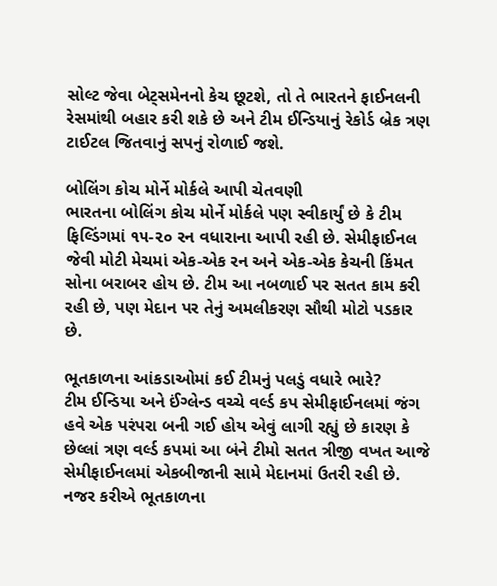સોલ્ટ જેવા બેટ્સમેનનો કેચ છૂટશે, તો તે ભારતને ફાઈનલની રેસમાંથી બહાર કરી શકે છે અને ટીમ ઈન્ડિયાનું રેકોર્ડ બ્રેક ત્રણ ટાઈટલ જિતવાનું સપનું રોળાઈ જશે.

બોલિંગ કોચ મોર્ને મોર્કલે આપી ચેતવણી
ભારતના બોલિંગ કોચ મોર્ને મોર્કલે પણ સ્વીકાર્યું છે કે ટીમ ફિલ્ડિંગમાં ૧૫-૨૦ રન વધારાના આપી રહી છે. સેમીફાઈનલ જેવી મોટી મેચમાં એક-એક રન અને એક-એક કેચની કિંમત સોના બરાબર હોય છે. ટીમ આ નબળાઈ પર સતત કામ કરી રહી છે, પણ મેદાન પર તેનું અમલીકરણ સૌથી મોટો પડકાર છે.

ભૂતકાળના આંકડાઓમાં કઈ ટીમનું પલડું વધારે ભારે?
ટીમ ઈન્ડિયા અને ઈંગ્લેન્ડ વચ્ચે વર્લ્ડ કપ સેમીફાઈનલમાં જંગ હવે એક પરંપરા બની ગઈ હોય એવું લાગી રહ્યું છે કારણ કે છેલ્લાં ત્રણ વર્લ્ડ કપમાં આ બંને ટીમો સતત ત્રીજી વખત આજે સેમીફાઈનલમાં એકબીજાની સામે મેદાનમાં ઉતરી રહી છે. નજર કરીએ ભૂતકાળના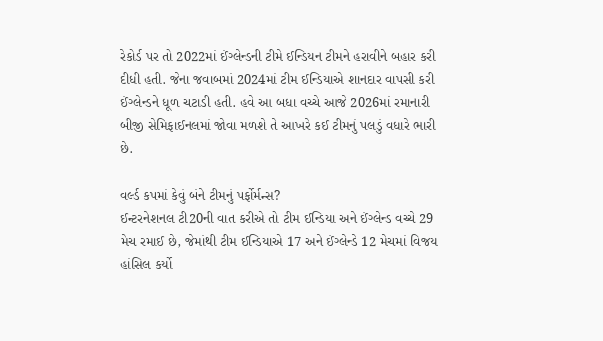રેકોર્ડ પર તો 2022માં ઈંગ્લેન્ડની ટીમે ઈન્ડિયન ટીમને હરાવીને બહાર કરી દીધી હતી. જેના જવાબમાં 2024માં ટીમ ઈન્ડિયાએ શાનદાર વાપસી કરી ઈંગ્લેન્ડને ધૂળ ચટાડી હતી. હવે આ બધા વચ્ચે આજે 2026માં રમાનારી બીજી સેમિફાઈનલમાં જોવા મળશે તે આખરે કઈ ટીમનું પલડું વધારે ભારી છે.

વર્લ્ડ કપમાં કેવું બંને ટીમનું પર્ફોર્મન્સ?
ઈન્ટરનેશનલ ટી20ની વાત કરીએ તો ટીમ ઈન્ડિયા અને ઈંગ્લેન્ડ વચ્ચે 29 મેચ રમાઈ છે, જેમાંથી ટીમ ઈન્ડિયાએ 17 અને ઈંગ્લેન્ડે 12 મેચમાં વિજય હાંસિલ કર્યો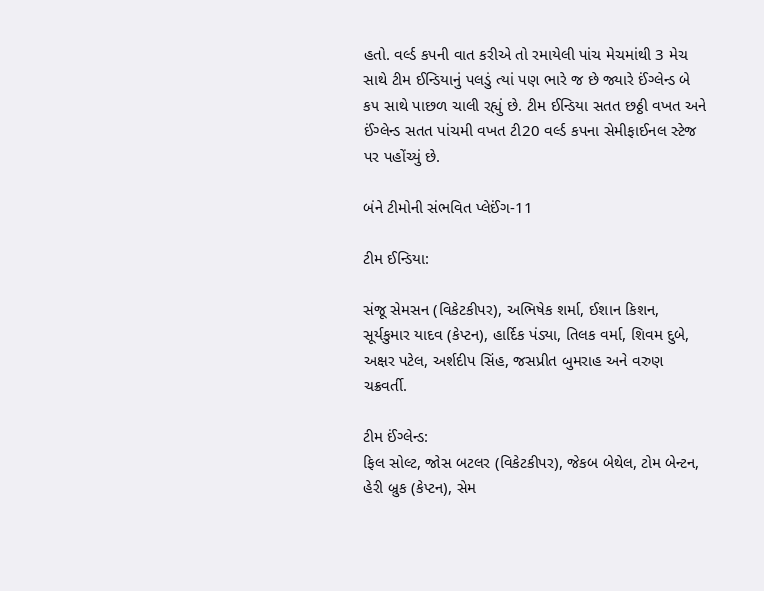હતો. વર્લ્ડ કપની વાત કરીએ તો રમાયેલી પાંચ મેચમાંથી 3 મેચ સાથે ટીમ ઈન્ડિયાનું પલડું ત્યાં પણ ભારે જ છે જ્યારે ઈંગ્લેન્ડ બે ક૫ સાથે પાછળ ચાલી રહ્યું છે. ટીમ ઈન્ડિયા સતત છઠ્ઠી વખત અને ઈંગ્લેન્ડ સતત પાંચમી વખત ટી20 વર્લ્ડ કપના સેમીફાઈનલ સ્ટેજ પર પહોંચ્યું છે.

બંને ટીમોની સંભવિત પ્લેઈંગ-11

ટીમ ઈન્ડિયા:

સંજૂ સેમસન (વિકેટકીપર), અભિષેક શર્મા, ઈશાન કિશન, સૂર્યકુમાર યાદવ (કેપ્ટન), હાર્દિક પંડ્યા, તિલક વર્મા, શિવમ દુબે, અક્ષર પટેલ, અર્શદીપ સિંહ, જસપ્રીત બુમરાહ અને વરુણ ચક્રવર્તી.

ટીમ ઈંગ્લેન્ડ:
ફિલ સોલ્ટ, જોસ બટલર (વિકેટકીપર), જેકબ બેથેલ, ટોમ બેન્ટન, હેરી બ્રુક (કેપ્ટન), સેમ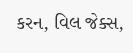કરન, વિલ જેક્સ,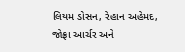લિયમ ડોસન, રેહાન અહેમદ, જોફ્રા આર્ચર અને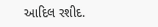આદિલ રશીદ.